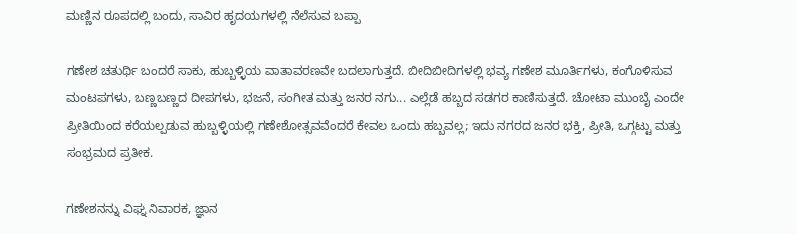ಮಣ್ಣಿನ ರೂಪದಲ್ಲಿ ಬಂದು, ಸಾವಿರ ಹೃದಯಗಳಲ್ಲಿ ನೆಲೆಸುವ ಬಪ್ಪಾ

ಗಣೇಶ ಚತುರ್ಥಿ ಬಂದರೆ ಸಾಕು, ಹುಬ್ಬಳ್ಳಿಯ ವಾತಾವರಣವೇ ಬದಲಾಗುತ್ತದೆ. ಬೀದಿಬೀದಿಗಳಲ್ಲಿ ಭವ್ಯ ಗಣೇಶ ಮೂರ್ತಿಗಳು, ಕಂಗೊಳಿಸುವ ಮಂಟಪಗಳು, ಬಣ್ಣಬಣ್ಣದ ದೀಪಗಳು, ಭಜನೆ, ಸಂಗೀತ ಮತ್ತು ಜನರ ನಗು... ಎಲ್ಲೆಡೆ ಹಬ್ಬದ ಸಡಗರ ಕಾಣಿಸುತ್ತದೆ. ಚೋಟಾ ಮುಂಬೈ ಎಂದೇ ಪ್ರೀತಿಯಿಂದ ಕರೆಯಲ್ಪಡುವ ಹುಬ್ಬಳ್ಳಿಯಲ್ಲಿ ಗಣೇಶೋತ್ಸವವೆಂದರೆ ಕೇವಲ ಒಂದು ಹಬ್ಬವಲ್ಲ; ಇದು ನಗರದ ಜನರ ಭಕ್ತಿ, ಪ್ರೀತಿ, ಒಗ್ಗಟ್ಟು ಮತ್ತು ಸಂಭ್ರಮದ ಪ್ರತೀಕ.

ಗಣೇಶನನ್ನು ವಿಘ್ನ ನಿವಾರಕ, ಜ್ಞಾನ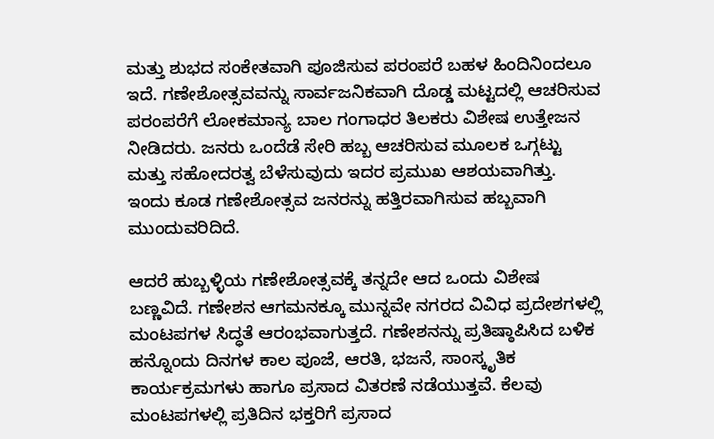ಮತ್ತು ಶುಭದ ಸಂಕೇತವಾಗಿ ಪೂಜಿಸುವ ಪರಂಪರೆ ಬಹಳ ಹಿಂದಿನಿಂದಲೂ ಇದೆ. ಗಣೇಶೋತ್ಸವವನ್ನು ಸಾರ್ವಜನಿಕವಾಗಿ ದೊಡ್ಡ ಮಟ್ಟದಲ್ಲಿ ಆಚರಿಸುವ ಪರಂಪರೆಗೆ ಲೋಕಮಾನ್ಯ ಬಾಲ ಗಂಗಾಧರ ತಿಲಕರು ವಿಶೇಷ ಉತ್ತೇಜನ ನೀಡಿದರು. ಜನರು ಒಂದೆಡೆ ಸೇರಿ ಹಬ್ಬ ಆಚರಿಸುವ ಮೂಲಕ ಒಗ್ಗಟ್ಟು ಮತ್ತು ಸಹೋದರತ್ವ ಬೆಳೆಸುವುದು ಇದರ ಪ್ರಮುಖ ಆಶಯವಾಗಿತ್ತು. ಇಂದು ಕೂಡ ಗಣೇಶೋತ್ಸವ ಜನರನ್ನು ಹತ್ತಿರವಾಗಿಸುವ ಹಬ್ಬವಾಗಿ ಮುಂದುವರಿದಿದೆ.

ಆದರೆ ಹುಬ್ಬಳ್ಳಿಯ ಗಣೇಶೋತ್ಸವಕ್ಕೆ ತನ್ನದೇ ಆದ ಒಂದು ವಿಶೇಷ ಬಣ್ಣವಿದೆ. ಗಣೇಶನ ಆಗಮನಕ್ಕೂ ಮುನ್ನವೇ ನಗರದ ವಿವಿಧ ಪ್ರದೇಶಗಳಲ್ಲಿ ಮಂಟಪಗಳ ಸಿದ್ಧತೆ ಆರಂಭವಾಗುತ್ತದೆ. ಗಣೇಶನನ್ನು ಪ್ರತಿಷ್ಠಾಪಿಸಿದ ಬಳಿಕ ಹನ್ನೊಂದು ದಿನಗಳ ಕಾಲ ಪೂಜೆ, ಆರತಿ, ಭಜನೆ, ಸಾಂಸ್ಕೃತಿಕ ಕಾರ್ಯಕ್ರಮಗಳು ಹಾಗೂ ಪ್ರಸಾದ ವಿತರಣೆ ನಡೆಯುತ್ತವೆ. ಕೆಲವು ಮಂಟಪಗಳಲ್ಲಿ ಪ್ರತಿದಿನ ಭಕ್ತರಿಗೆ ಪ್ರಸಾದ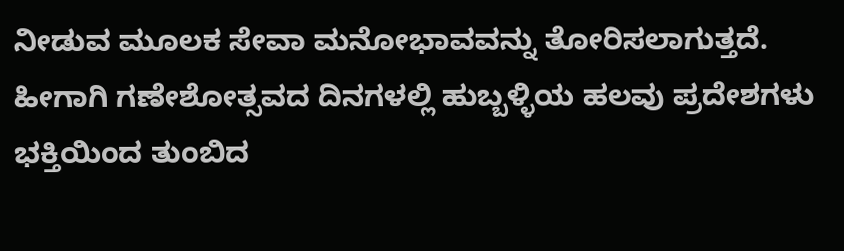ನೀಡುವ ಮೂಲಕ ಸೇವಾ ಮನೋಭಾವವನ್ನು ತೋರಿಸಲಾಗುತ್ತದೆ. ಹೀಗಾಗಿ ಗಣೇಶೋತ್ಸವದ ದಿನಗಳಲ್ಲಿ ಹುಬ್ಬಳ್ಳಿಯ ಹಲವು ಪ್ರದೇಶಗಳು ಭಕ್ತಿಯಿಂದ ತುಂಬಿದ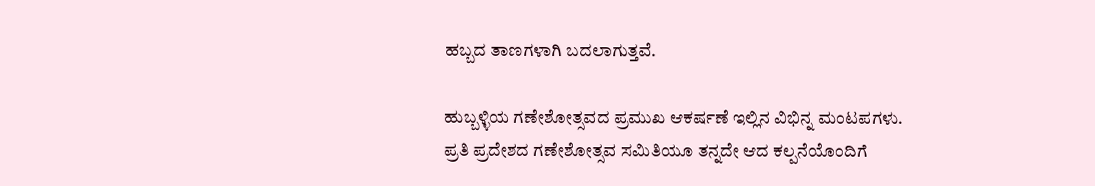ಹಬ್ಬದ ತಾಣಗಳಾಗಿ ಬದಲಾಗುತ್ತವೆ.

ಹುಬ್ಬಳ್ಳಿಯ ಗಣೇಶೋತ್ಸವದ ಪ್ರಮುಖ ಆಕರ್ಷಣೆ ಇಲ್ಲಿನ ವಿಭಿನ್ನ ಮಂಟಪಗಳು. ಪ್ರತಿ ಪ್ರದೇಶದ ಗಣೇಶೋತ್ಸವ ಸಮಿತಿಯೂ ತನ್ನದೇ ಆದ ಕಲ್ಪನೆಯೊಂದಿಗೆ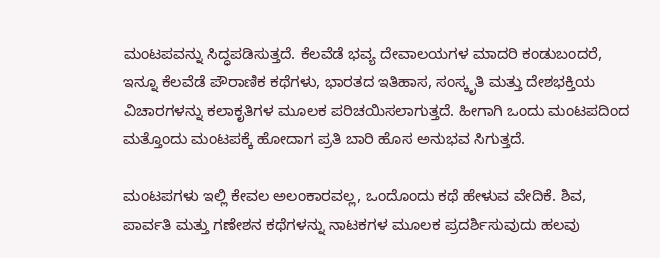ಮಂಟಪವನ್ನು ಸಿದ್ಧಪಡಿಸುತ್ತದೆ. ಕೆಲವೆಡೆ ಭವ್ಯ ದೇವಾಲಯಗಳ ಮಾದರಿ ಕಂಡುಬಂದರೆ, ಇನ್ನೂ ಕೆಲವೆಡೆ ಪೌರಾಣಿಕ ಕಥೆಗಳು, ಭಾರತದ ಇತಿಹಾಸ, ಸಂಸ್ಕೃತಿ ಮತ್ತು ದೇಶಭಕ್ತಿಯ ವಿಚಾರಗಳನ್ನು ಕಲಾಕೃತಿಗಳ ಮೂಲಕ ಪರಿಚಯಿಸಲಾಗುತ್ತದೆ. ಹೀಗಾಗಿ ಒಂದು ಮಂಟಪದಿಂದ ಮತ್ತೊಂದು ಮಂಟಪಕ್ಕೆ ಹೋದಾಗ ಪ್ರತಿ ಬಾರಿ ಹೊಸ ಅನುಭವ ಸಿಗುತ್ತದೆ.

ಮಂಟಪಗಳು ಇಲ್ಲಿ ಕೇವಲ ಅಲಂಕಾರವಲ್ಲ, ಒಂದೊಂದು ಕಥೆ ಹೇಳುವ ವೇದಿಕೆ. ಶಿವ, ಪಾರ್ವತಿ ಮತ್ತು ಗಣೇಶನ ಕಥೆಗಳನ್ನು ನಾಟಕಗಳ ಮೂಲಕ ಪ್ರದರ್ಶಿಸುವುದು ಹಲವು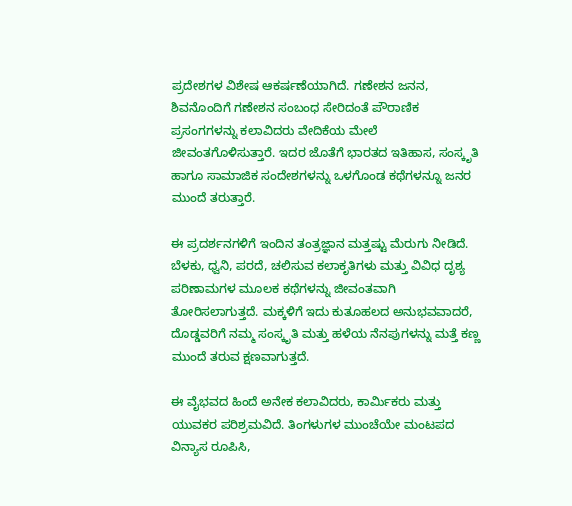ಪ್ರದೇಶಗಳ ವಿಶೇಷ ಆಕರ್ಷಣೆಯಾಗಿದೆ. ಗಣೇಶನ ಜನನ, ಶಿವನೊಂದಿಗೆ ಗಣೇಶನ ಸಂಬಂಧ ಸೇರಿದಂತೆ ಪೌರಾಣಿಕ ಪ್ರಸಂಗಗಳನ್ನು ಕಲಾವಿದರು ವೇದಿಕೆಯ ಮೇಲೆ ಜೀವಂತಗೊಳಿಸುತ್ತಾರೆ. ಇದರ ಜೊತೆಗೆ ಭಾರತದ ಇತಿಹಾಸ, ಸಂಸ್ಕೃತಿ ಹಾಗೂ ಸಾಮಾಜಿಕ ಸಂದೇಶಗಳನ್ನು ಒಳಗೊಂಡ ಕಥೆಗಳನ್ನೂ ಜನರ ಮುಂದೆ ತರುತ್ತಾರೆ.

ಈ ಪ್ರದರ್ಶನಗಳಿಗೆ ಇಂದಿನ ತಂತ್ರಜ್ಞಾನ ಮತ್ತಷ್ಟು ಮೆರುಗು ನೀಡಿದೆ. ಬೆಳಕು, ಧ್ವನಿ, ಪರದೆ, ಚಲಿಸುವ ಕಲಾಕೃತಿಗಳು ಮತ್ತು ವಿವಿಧ ದೃಶ್ಯ ಪರಿಣಾಮಗಳ ಮೂಲಕ ಕಥೆಗಳನ್ನು ಜೀವಂತವಾಗಿ ತೋರಿಸಲಾಗುತ್ತದೆ. ಮಕ್ಕಳಿಗೆ ಇದು ಕುತೂಹಲದ ಅನುಭವವಾದರೆ, ದೊಡ್ಡವರಿಗೆ ನಮ್ಮ ಸಂಸ್ಕೃತಿ ಮತ್ತು ಹಳೆಯ ನೆನಪುಗಳನ್ನು ಮತ್ತೆ ಕಣ್ಣ ಮುಂದೆ ತರುವ ಕ್ಷಣವಾಗುತ್ತದೆ.

ಈ ವೈಭವದ ಹಿಂದೆ ಅನೇಕ ಕಲಾವಿದರು, ಕಾರ್ಮಿಕರು ಮತ್ತು ಯುವಕರ ಪರಿಶ್ರಮವಿದೆ. ತಿಂಗಳುಗಳ ಮುಂಚೆಯೇ ಮಂಟಪದ ವಿನ್ಯಾಸ ರೂಪಿಸಿ,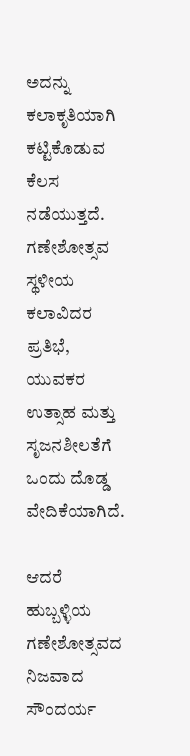ಅದನ್ನು ಕಲಾಕೃತಿಯಾಗಿ ಕಟ್ಟಿಕೊಡುವ ಕೆಲಸ ನಡೆಯುತ್ತದೆ. ಗಣೇಶೋತ್ಸವ ಸ್ಥಳೀಯ ಕಲಾವಿದರ ಪ್ರತಿಭೆ, ಯುವಕರ ಉತ್ಸಾಹ ಮತ್ತು ಸೃಜನಶೀಲತೆಗೆ ಒಂದು ದೊಡ್ಡ ವೇದಿಕೆಯಾಗಿದೆ.

ಆದರೆ ಹುಬ್ಬಳ್ಳಿಯ ಗಣೇಶೋತ್ಸವದ ನಿಜವಾದ ಸೌಂದರ್ಯ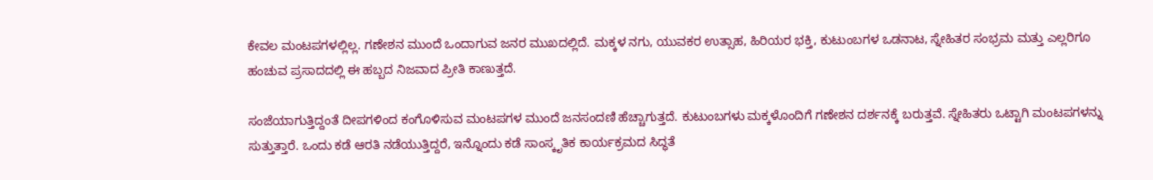ಕೇವಲ ಮಂಟಪಗಳಲ್ಲಿಲ್ಲ. ಗಣೇಶನ ಮುಂದೆ ಒಂದಾಗುವ ಜನರ ಮುಖದಲ್ಲಿದೆ. ಮಕ್ಕಳ ನಗು, ಯುವಕರ ಉತ್ಸಾಹ, ಹಿರಿಯರ ಭಕ್ತಿ, ಕುಟುಂಬಗಳ ಒಡನಾಟ, ಸ್ನೇಹಿತರ ಸಂಭ್ರಮ ಮತ್ತು ಎಲ್ಲರಿಗೂ ಹಂಚುವ ಪ್ರಸಾದದಲ್ಲಿ ಈ ಹಬ್ಬದ ನಿಜವಾದ ಪ್ರೀತಿ ಕಾಣುತ್ತದೆ.

ಸಂಜೆಯಾಗುತ್ತಿದ್ದಂತೆ ದೀಪಗಳಿಂದ ಕಂಗೊಳಿಸುವ ಮಂಟಪಗಳ ಮುಂದೆ ಜನಸಂದಣಿ ಹೆಚ್ಚಾಗುತ್ತದೆ. ಕುಟುಂಬಗಳು ಮಕ್ಕಳೊಂದಿಗೆ ಗಣೇಶನ ದರ್ಶನಕ್ಕೆ ಬರುತ್ತವೆ. ಸ್ನೇಹಿತರು ಒಟ್ಟಾಗಿ ಮಂಟಪಗಳನ್ನು ಸುತ್ತುತ್ತಾರೆ. ಒಂದು ಕಡೆ ಆರತಿ ನಡೆಯುತ್ತಿದ್ದರೆ, ಇನ್ನೊಂದು ಕಡೆ ಸಾಂಸ್ಕೃತಿಕ ಕಾರ್ಯಕ್ರಮದ ಸಿದ್ಧತೆ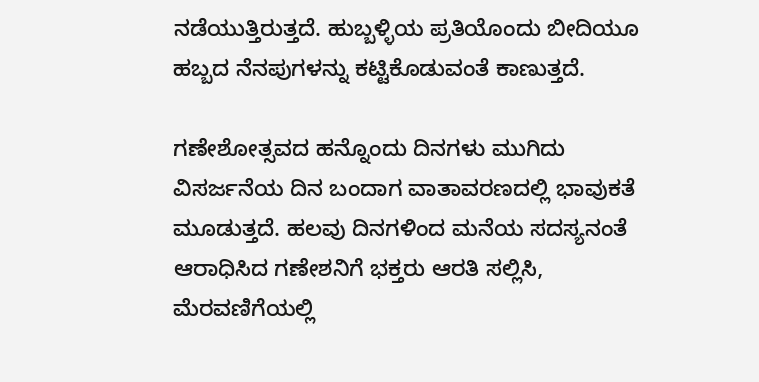ನಡೆಯುತ್ತಿರುತ್ತದೆ. ಹುಬ್ಬಳ್ಳಿಯ ಪ್ರತಿಯೊಂದು ಬೀದಿಯೂ ಹಬ್ಬದ ನೆನಪುಗಳನ್ನು ಕಟ್ಟಿಕೊಡುವಂತೆ ಕಾಣುತ್ತದೆ.

ಗಣೇಶೋತ್ಸವದ ಹನ್ನೊಂದು ದಿನಗಳು ಮುಗಿದು ವಿಸರ್ಜನೆಯ ದಿನ ಬಂದಾಗ ವಾತಾವರಣದಲ್ಲಿ ಭಾವುಕತೆ ಮೂಡುತ್ತದೆ. ಹಲವು ದಿನಗಳಿಂದ ಮನೆಯ ಸದಸ್ಯನಂತೆ ಆರಾಧಿಸಿದ ಗಣೇಶನಿಗೆ ಭಕ್ತರು ಆರತಿ ಸಲ್ಲಿಸಿ, ಮೆರವಣಿಗೆಯಲ್ಲಿ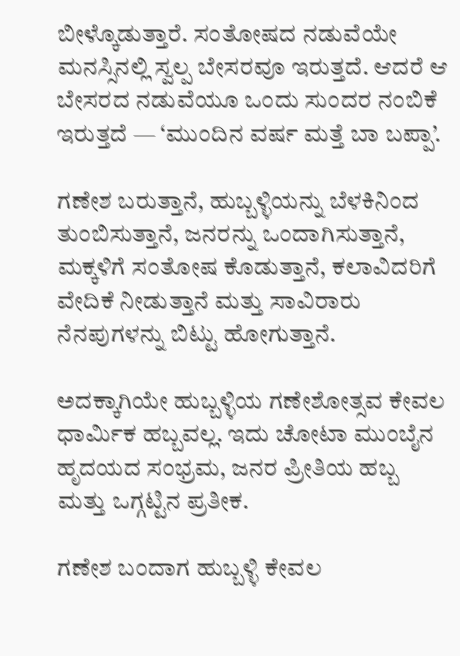ಬೀಳ್ಕೊಡುತ್ತಾರೆ. ಸಂತೋಷದ ನಡುವೆಯೇ ಮನಸ್ಸಿನಲ್ಲಿ ಸ್ವಲ್ಪ ಬೇಸರವೂ ಇರುತ್ತದೆ. ಆದರೆ ಆ ಬೇಸರದ ನಡುವೆಯೂ ಒಂದು ಸುಂದರ ನಂಬಿಕೆ ಇರುತ್ತದೆ — ‘ಮುಂದಿನ ವರ್ಷ ಮತ್ತೆ ಬಾ ಬಪ್ಪಾ’.

ಗಣೇಶ ಬರುತ್ತಾನೆ, ಹುಬ್ಬಳ್ಳಿಯನ್ನು ಬೆಳಕಿನಿಂದ ತುಂಬಿಸುತ್ತಾನೆ, ಜನರನ್ನು ಒಂದಾಗಿಸುತ್ತಾನೆ, ಮಕ್ಕಳಿಗೆ ಸಂತೋಷ ಕೊಡುತ್ತಾನೆ, ಕಲಾವಿದರಿಗೆ ವೇದಿಕೆ ನೀಡುತ್ತಾನೆ ಮತ್ತು ಸಾವಿರಾರು ನೆನಪುಗಳನ್ನು ಬಿಟ್ಟು ಹೋಗುತ್ತಾನೆ.

ಅದಕ್ಕಾಗಿಯೇ ಹುಬ್ಬಳ್ಳಿಯ ಗಣೇಶೋತ್ಸವ ಕೇವಲ ಧಾರ್ಮಿಕ ಹಬ್ಬವಲ್ಲ. ಇದು ಚೋಟಾ ಮುಂಬೈನ ಹೃದಯದ ಸಂಭ್ರಮ, ಜನರ ಪ್ರೀತಿಯ ಹಬ್ಬ ಮತ್ತು ಒಗ್ಗಟ್ಟಿನ ಪ್ರತೀಕ.

ಗಣೇಶ ಬಂದಾಗ ಹುಬ್ಬಳ್ಳಿ ಕೇವಲ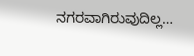ನಗರವಾಗಿರುವುದಿಲ್ಲ…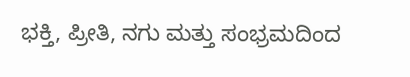ಭಕ್ತಿ, ಪ್ರೀತಿ, ನಗು ಮತ್ತು ಸಂಭ್ರಮದಿಂದ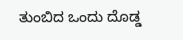ತುಂಬಿದ ಒಂದು ದೊಡ್ಡ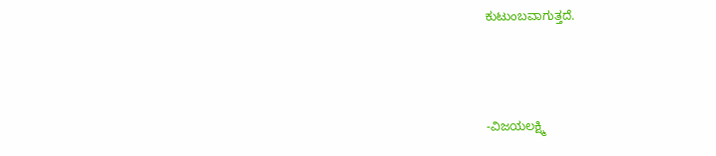ಕುಟುಂಬವಾಗುತ್ತದೆ.



-ವಿಜಯಲಕ್ಷ್ಮಿ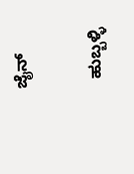ಜೈನ್

  ಹುಬ್ಬಳ್ಳಿ